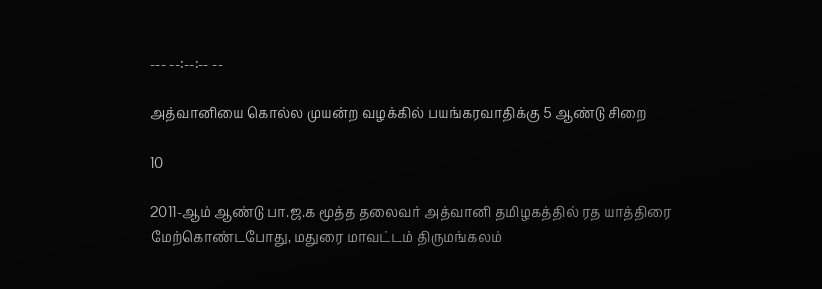--- --:--:-- --

அத்வானியை கொல்ல முயன்ற வழக்கில் பயங்கரவாதிக்கு 5 ஆண்டு சிறை

10

2011-ஆம் ஆண்டு பா.ஜ.க மூத்த தலைவர் அத்வானி தமிழகத்தில் ரத யாத்திரை மேற்கொண்டபோது, மதுரை மாவட்டம் திருமங்கலம்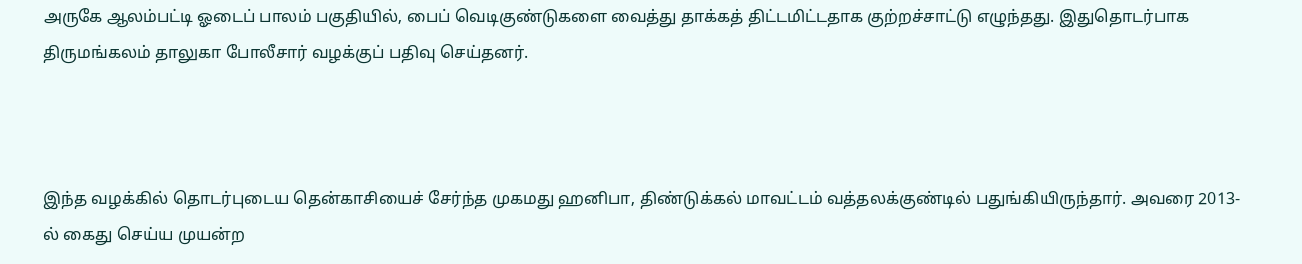அருகே ஆலம்பட்டி ஓடைப் பாலம் பகுதியில், பைப் வெடிகுண்டுகளை வைத்து தாக்கத் திட்டமிட்டதாக குற்றச்சாட்டு எழுந்தது. இதுதொடர்பாக திருமங்கலம் தாலுகா போலீசார் வழக்குப் பதிவு செய்தனர்.



இந்த வழக்கில் தொடர்புடைய தென்காசியைச் சேர்ந்த முகமது ஹனிபா, திண்டுக்கல் மாவட்டம் வத்தலக்குண்டில் பதுங்கியிருந்தார். அவரை 2013-ல் கைது செய்ய முயன்ற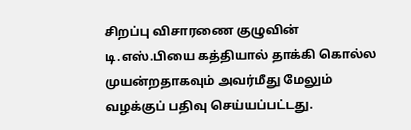சிறப்பு விசாரணை குழுவின் டி.எஸ்.பியை கத்தியால் தாக்கி கொல்ல முயன்றதாகவும் அவர்மீது மேலும் வழக்குப் பதிவு செய்யப்பட்டது.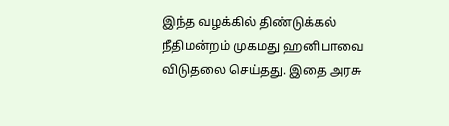இந்த வழக்கில் திண்டுக்கல் நீதிமன்றம் முகமது ஹனிபாவை விடுதலை செய்தது. இதை அரசு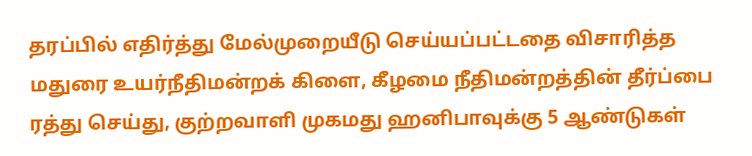தரப்பில் எதிர்த்து மேல்முறையீடு செய்யப்பட்டதை விசாரித்த மதுரை உயர்நீதிமன்றக் கிளை, கீழமை நீதிமன்றத்தின் தீர்ப்பை ரத்து செய்து, குற்றவாளி முகமது ஹனிபாவுக்கு 5 ஆண்டுகள்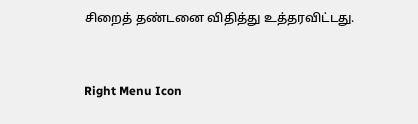சிறைத் தண்டனை விதித்து உத்தரவிட்டது.



Right Menu Icon